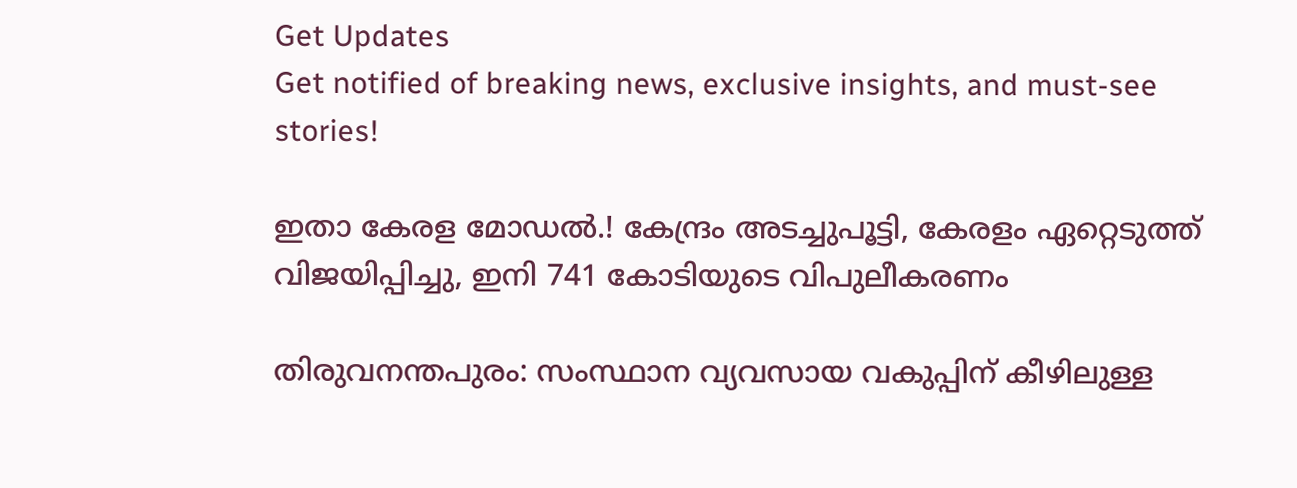Get Updates
Get notified of breaking news, exclusive insights, and must-see stories!

ഇതാ കേരള മോഡല്‍.! കേന്ദ്രം അടച്ചുപൂട്ടി, കേരളം ഏറ്റെടുത്ത് വിജയിപ്പിച്ചു, ഇനി 741 കോടിയുടെ വിപുലീകരണം

തിരുവനന്തപുരം: സംസ്ഥാന വ്യവസായ വകുപ്പിന് കീഴിലുള്ള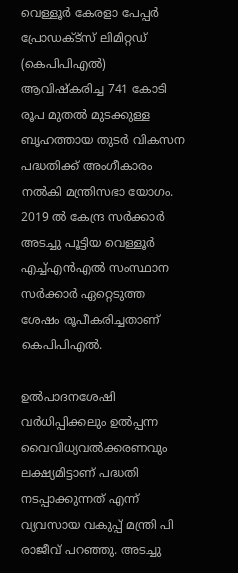വെള്ളൂര്‍ കേരളാ പേപ്പര്‍ പ്രോഡക്ട്‌സ് ലിമിറ്റഡ് (കെപിപിഎല്‍) ആവിഷ്‌കരിച്ച 741 കോടി രൂപ മുതല്‍ മുടക്കുള്ള ബൃഹത്തായ തുടര്‍ വികസന പദ്ധതിക്ക് അംഗീകാരം നല്‍കി മന്ത്രിസഭാ യോഗം. 2019 ല്‍ കേന്ദ്ര സര്‍ക്കാര്‍ അടച്ചു പൂട്ടിയ വെള്ളൂര്‍ എച്ച്എന്‍എല്‍ സംസ്ഥാന സര്‍ക്കാര്‍ ഏറ്റെടുത്ത ശേഷം രൂപീകരിച്ചതാണ് കെപിപിഎല്‍.

ഉല്‍പാദനശേഷി വര്‍ധിപ്പിക്കലും ഉല്‍പ്പന്ന വൈവിധ്യവല്‍ക്കരണവും ലക്ഷ്യമിട്ടാണ് പദ്ധതി നടപ്പാക്കുന്നത് എന്ന് വ്യവസായ വകുപ്പ് മന്ത്രി പി രാജീവ് പറഞ്ഞു. അടച്ചു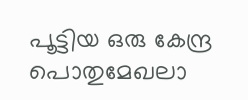പൂട്ടിയ ഒരു കേന്ദ്ര പൊതുമേഖലാ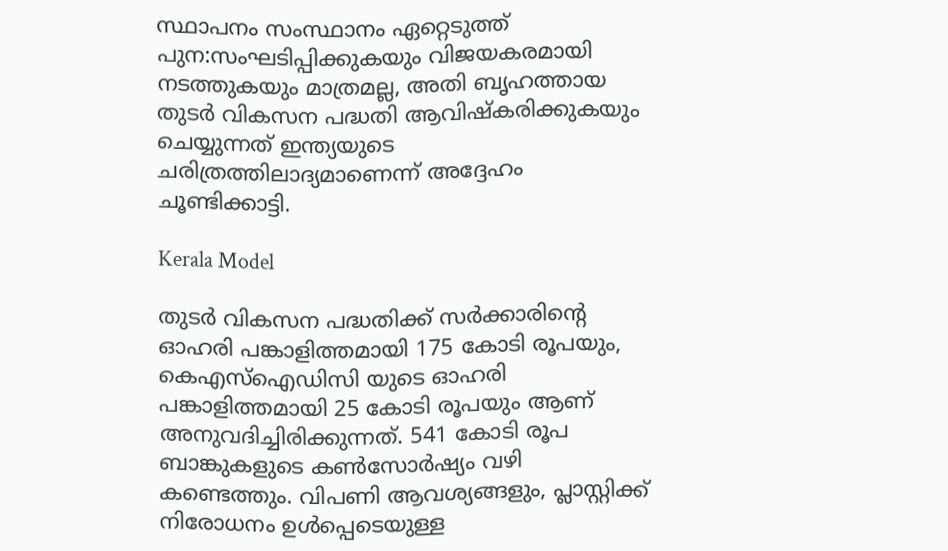സ്ഥാപനം സംസ്ഥാനം ഏറ്റെടുത്ത് പുന:സംഘടിപ്പിക്കുകയും വിജയകരമായി നടത്തുകയും മാത്രമല്ല, അതി ബൃഹത്തായ തുടര്‍ വികസന പദ്ധതി ആവിഷ്‌കരിക്കുകയും ചെയ്യുന്നത് ഇന്ത്യയുടെ ചരിത്രത്തിലാദ്യമാണെന്ന് അദ്ദേഹം ചൂണ്ടിക്കാട്ടി.

Kerala Model

തുടര്‍ വികസന പദ്ധതിക്ക് സര്‍ക്കാരിന്റെ ഓഹരി പങ്കാളിത്തമായി 175 കോടി രൂപയും, കെഎസ്‌ഐഡിസി യുടെ ഓഹരി പങ്കാളിത്തമായി 25 കോടി രൂപയും ആണ് അനുവദിച്ചിരിക്കുന്നത്. 541 കോടി രൂപ ബാങ്കുകളുടെ കണ്‍സോര്‍ഷ്യം വഴി കണ്ടെത്തും. വിപണി ആവശ്യങ്ങളും, പ്ലാസ്റ്റിക്ക് നിരോധനം ഉള്‍പ്പെടെയുള്ള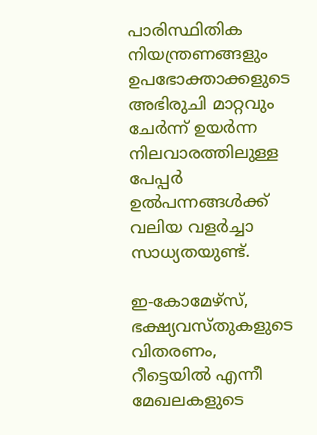പാരിസ്ഥിതിക നിയന്ത്രണങ്ങളും ഉപഭോക്താക്കളുടെ അഭിരുചി മാറ്റവും ചേര്‍ന്ന് ഉയര്‍ന്ന നിലവാരത്തിലുള്ള പേപ്പര്‍ ഉല്‍പന്നങ്ങള്‍ക്ക് വലിയ വളര്‍ച്ചാ സാധ്യതയുണ്ട്.

ഇ-കോമേഴ്സ്, ഭക്ഷ്യവസ്തുകളുടെ വിതരണം, റീട്ടെയില്‍ എന്നീ മേഖലകളുടെ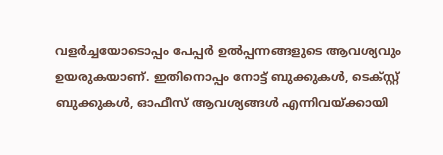വളര്‍ച്ചയോടൊപ്പം പേപ്പര്‍ ഉല്‍പ്പന്നങ്ങളുടെ ആവശ്യവും ഉയരുകയാണ്. ഇതിനൊപ്പം നോട്ട് ബുക്കുകള്‍, ടെക്സ്റ്റ് ബുക്കുകള്‍, ഓഫീസ് ആവശ്യങ്ങള്‍ എന്നിവയ്ക്കായി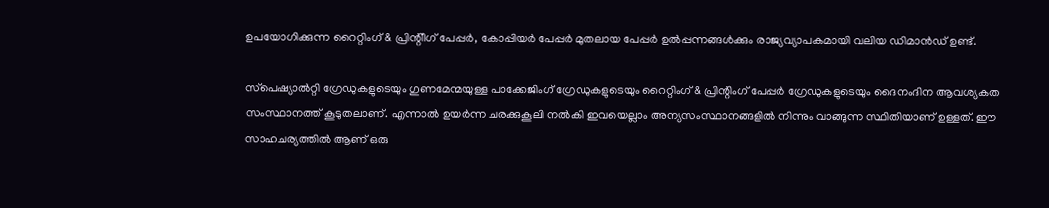ഉപയോഗിക്കുന്ന റൈറ്റിംഗ് & പ്രിന്റിീഗ് പേപ്പര്‍, കോപ്പിയര്‍ പേപ്പര്‍ മുതലായ പേപ്പര്‍ ഉല്‍പ്പന്നങ്ങള്‍ക്കും രാജ്യവ്യാപകമായി വലിയ ഡിമാന്‍ഡ് ഉണ്ട്.

സ്‌പെഷ്യാല്‍റ്റി ഗ്രേഡുകളുടെയും ഗുണമേന്മയുള്ള പാക്കേജിംഗ് ഗ്രേഡുകളുടെയും റൈറ്റിംഗ് & പ്രിന്റിംഗ് പേപ്പര്‍ ഗ്രേഡുകളുടെയും ദൈനംദിന ആവശ്യകത സംസ്ഥാനത്ത് കൂടുതലാണ്. എന്നാല്‍ ഉയര്‍ന്ന ചരക്കുകൂലി നല്‍കി ഇവയെല്ലാം അന്യസംസ്ഥാനങ്ങളില്‍ നിന്നും വാങ്ങുന്ന സ്ഥിതിയാണ് ഉള്ളത്. ഈ സാഹചര്യത്തില്‍ ആണ് ഒരു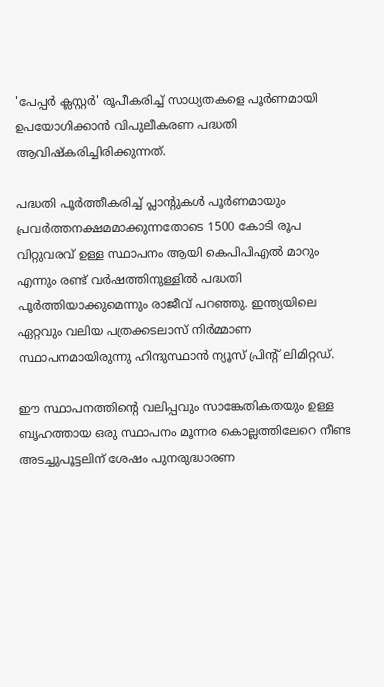'പേപ്പര്‍ ക്ലസ്റ്റര്‍' രൂപീകരിച്ച് സാധ്യതകളെ പൂര്‍ണമായി ഉപയോഗിക്കാന്‍ വിപുലീകരണ പദ്ധതി ആവിഷ്‌കരിച്ചിരിക്കുന്നത്.

പദ്ധതി പൂര്‍ത്തീകരിച്ച് പ്ലാന്റുകള്‍ പൂര്‍ണമായും പ്രവര്‍ത്തനക്ഷമമാക്കുന്നതോടെ 1500 കോടി രൂപ വിറ്റുവരവ് ഉള്ള സ്ഥാപനം ആയി കെപിപിഎല്‍ മാറും എന്നും രണ്ട് വര്‍ഷത്തിനുള്ളില്‍ പദ്ധതി പൂര്‍ത്തിയാക്കുമെന്നും രാജീവ് പറഞ്ഞു. ഇന്ത്യയിലെ ഏറ്റവും വലിയ പത്രക്കടലാസ് നിര്‍മ്മാണ സ്ഥാപനമായിരുന്നു ഹിന്ദുസ്ഥാന്‍ ന്യൂസ് പ്രിന്റ് ലിമിറ്റഡ്.

ഈ സ്ഥാപനത്തിന്റെ വലിപ്പവും സാങ്കേതികതയും ഉള്ള ബൃഹത്തായ ഒരു സ്ഥാപനം മൂന്നര കൊല്ലത്തിലേറെ നീണ്ട അടച്ചുപൂട്ടലിന് ശേഷം പുനരുദ്ധാരണ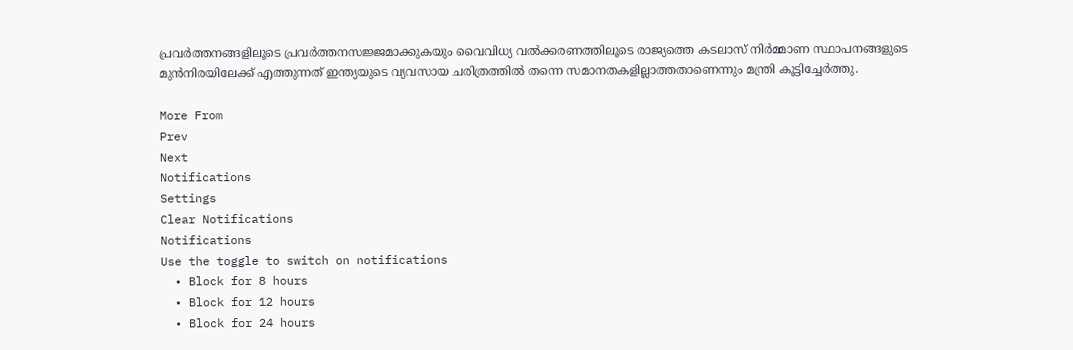പ്രവര്‍ത്തനങ്ങളിലൂടെ പ്രവര്‍ത്തനസജ്ജമാക്കുകയും വൈവിധ്യ വല്‍ക്കരണത്തിലൂടെ രാജ്യത്തെ കടലാസ് നിര്‍മ്മാണ സ്ഥാപനങ്ങളുടെ മുന്‍നിരയിലേക്ക് എത്തുന്നത് ഇന്ത്യയുടെ വ്യവസായ ചരിത്രത്തില്‍ തന്നെ സമാനതകളില്ലാത്തതാണെന്നും മന്ത്രി കൂട്ടിച്ചേര്‍ത്തു.

More From
Prev
Next
Notifications
Settings
Clear Notifications
Notifications
Use the toggle to switch on notifications
  • Block for 8 hours
  • Block for 12 hours
  • Block for 24 hours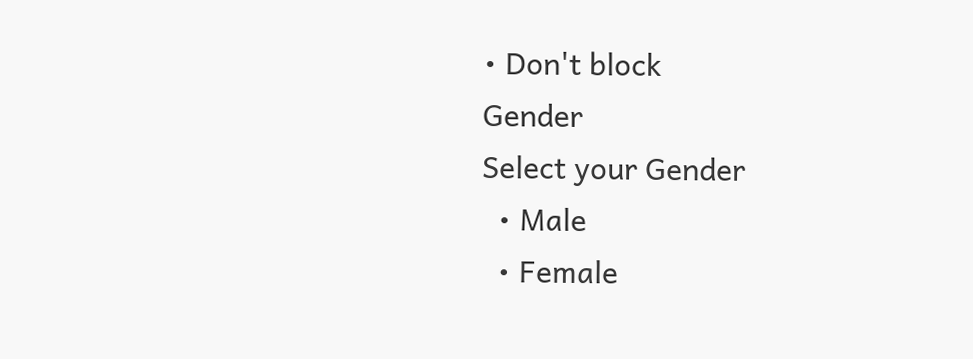• Don't block
Gender
Select your Gender
  • Male
  • Female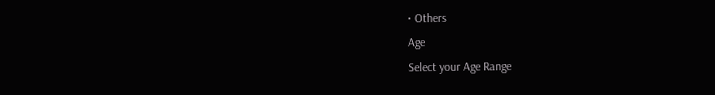• Others
Age
Select your Age Range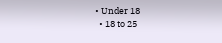• Under 18
  • 18 to 25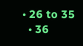• 26 to 35
  • 36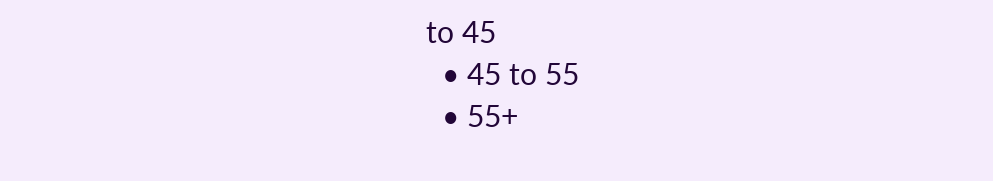to 45
  • 45 to 55
  • 55+